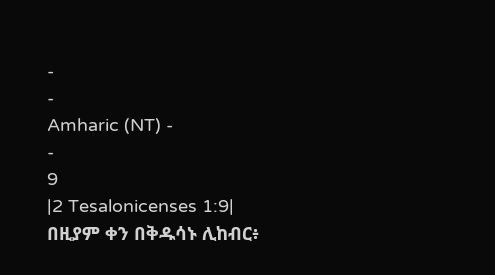-
-
Amharic (NT) -
-
9
|2 Tesalonicenses 1:9|
በዚያም ቀን በቅዱሳኑ ሊከብር፥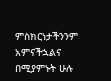ምስክርነታችንንም አምናችኋልና በሚያምኑት ሁሉ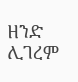ዘንድ ሊገረም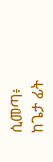ሲመጣ፥ ከጌታ ፊት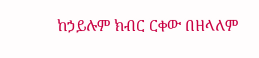ከኃይሉም ክብር ርቀው በዘላለም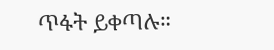ጥፋት ይቀጣሉ።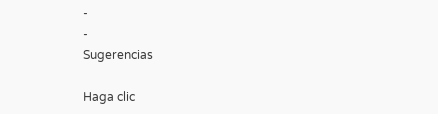-
-
Sugerencias

Haga clic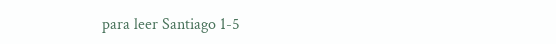para leer Santiago 1-5